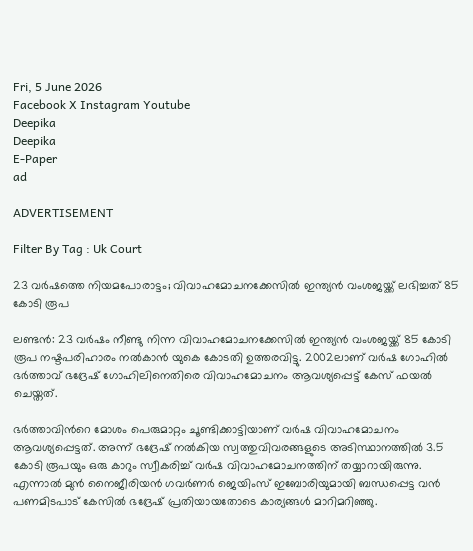Fri, 5 June 2026
Facebook X Instagram Youtube
Deepika
Deepika
E-Paper
ad

ADVERTISEMENT

Filter By Tag : Uk Court

23 വർഷത്തെ നിയമപോരാട്ടം; വിവാഹമോചനക്കേസിൽ ഇന്ത്യൻ വംശജയ്ക്ക് ലഭിച്ചത് 85 കോടി രൂപ

ലണ്ടൻ: 23 വർഷം നീണ്ടു നിന്ന വിവാഹമോചനക്കേസിൽ ഇന്ത്യൻ വംശജയ്ക്ക് 85 കോടി രൂപ നഷ്ടപരിഹാരം നൽകാൻ യുകെ കോടതി ഉത്തരവിട്ടു. 2002ലാണ് വർഷ ഗോഹിൽ ഭർത്താവ് ഭദ്രേഷ് ഗോഹിലിനെതിരെ വിവാഹമോചനം ആവശ്യപ്പെട്ട് കേസ് ഫയൽ ചെയ്തത്.

ഭർത്താവിന്‍റെ മോശം പെരുമാറ്റം ചൂണ്ടിക്കാട്ടിയാണ് വർഷ വിവാഹമോചനം ആവശ്യപ്പെട്ടത്. അന്ന് ഭദ്രേഷ് നൽകിയ സ്വത്തുവിവരങ്ങളുടെ അടിസ്ഥാനത്തിൽ 3.5 കോടി രൂപയും ഒരു കാറും സ്വീകരിച്ച് വർഷ വിവാഹമോചനത്തിന് തയ്യാറായിരുന്നു. എന്നാൽ മുൻ നൈജീരിയൻ ഗവർണർ ജെയിംസ് ഇബോരിയുമായി ബന്ധപ്പെട്ട വൻ പണമിടപാട് കേസിൽ ഭദ്രേഷ് പ്രതിയായതോടെ കാര്യങ്ങൾ മാറിമറിഞ്ഞു.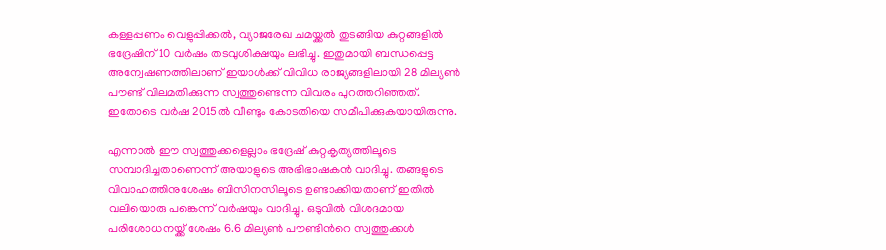കള്ളപ്പണം വെളുപ്പിക്കൽ, വ്യാജരേഖ ചമയ്ക്കൽ തുടങ്ങിയ കുറ്റങ്ങളിൽ ഭദ്രേഷിന് 10 വർഷം തടവുശിക്ഷയും ലഭിച്ചു. ഇതുമായി ബന്ധപ്പെട്ട അന്വേഷണത്തിലാണ് ഇയാൾക്ക് വിവിധ രാജ്യങ്ങളിലായി 28 മില്യൺ പൗണ്ട് വിലമതിക്കുന്ന സ്വത്തുണ്ടെന്ന വിവരം പുറത്തറിഞ്ഞത്. ഇതോടെ വർഷ 2015ൽ വീണ്ടും കോടതിയെ സമീപിക്കുകയായിരുന്നു.

എന്നാൽ ഈ സ്വത്തുക്കളെല്ലാം ഭദ്രേഷ് കുറ്റകൃത്യത്തിലൂടെ സമ്പാദിച്ചതാണെന്ന് അയാളുടെ അഭിഭാഷകൻ വാദിച്ചു. തങ്ങളുടെ വിവാഹത്തിനുശേഷം ബിസിനസിലൂടെ ഉണ്ടാക്കിയതാണ് ഇതിൽ വലിയൊരു പങ്കെന്ന് വർഷയും വാദിച്ചു. ഒടുവിൽ വിശദമായ പരിശോധനയ്ക്ക് ശേഷം 6.6 മില്യൺ പൗണ്ടിന്‍റെ സ്വത്തുക്കൾ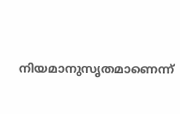നിയമാനുസൃതമാണെന്ന്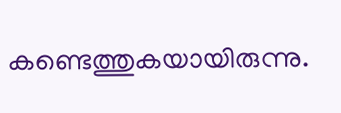കണ്ടെത്തുകയായിരുന്നു.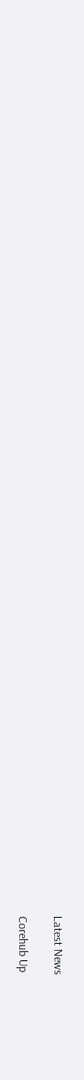Latest News

Corehub Up